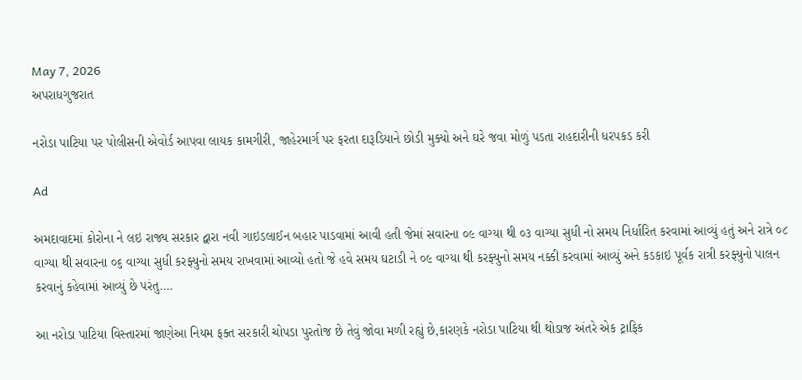May 7, 2026
અપરાધગુજરાત

નરોડા પાટિયા પર પોલીસની એવોર્ડ આપવા લાયક કામગીરી, જાહેરમાર્ગ પર ફરતા દારૂડિયાને છોડી મુક્યો અને ઘરે જવા મોળું પડતા રાહદારીની ધરપકડ કરી

Ad

અમદાવાદમાં કોરોના ને લઇ રાજ્ય સરકાર દ્વારા નવી ગાઇડલાઈન બહાર પાડવામાં આવી હતી જેમાં સવારના ૦૯ વાગ્યા થી ૦૩ વાગ્યા સુધી નો સમય નિર્ધારિત કરવામાં આવ્યું હતું અને રાત્રે ૦૮ વાગ્યા થી સવારના ૦૬ વાગ્યા સુધી કરફ્યુનો સમય રાખવામાં આવ્યો હતો જે હવે સમય ઘટાડી ને ૦૯ વાગ્યા થી કરફ્યુનો સમય નક્કી કરવામાં આવ્યું અને કડકાઇ પૂર્વક રાત્રી કરફ્યુનો પાલન કરવાનું કહેવામાં આવ્યું છે પરંતુ….

આ નરોડા પાટિયા વિસ્તારમાં જાણેઆ નિયમ ફક્ત સરકારી ચોપડા પુરતોજ છે તેવું જોવા મળી રહ્યું છે,કારણકે નરોડા પાટિયા થી થોડાજ અંતરે એક ટ્રાફિક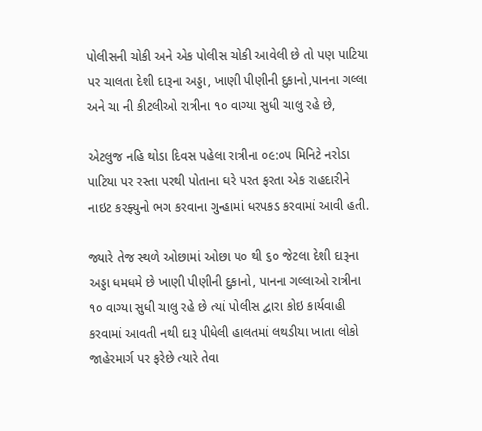પોલીસની ચોકી અને એક પોલીસ ચોકી આવેલી છે તો પણ પાટિયા પર ચાલતા દેશી દારૂના અડ્ડા, ખાણી પીણીની દુકાનો,પાનના ગલ્લા અને ચા ની કીટલીઓ રાત્રીના ૧૦ વાગ્યા સુધી ચાલુ રહે છે,

એટલુજ નહિ થોડા દિવસ પહેલા રાત્રીના ૦૯:૦૫ મિનિટે નરોડા પાટિયા પર રસ્તા પરથી પોતાના ઘરે પરત ફરતા એક રાહદારીને નાઇટ કરફ્યુનો ભગ કરવાના ગુન્હામાં ધરપકડ કરવામાં આવી હતી.

જ્યારે તેજ સ્થળે ઓછામાં ઓછા ૫૦ થી ૬૦ જેટલા દેશી દારૂના અડ્ડા ધમધમે છે ખાણી પીણીની દુકાનો, પાનના ગલ્લાઓ રાત્રીના ૧૦ વાગ્યા સુધી ચાલુ રહે છે ત્યાં પોલીસ દ્વારા કોઇ કાર્યવાહી કરવામાં આવતી નથી દારૂ પીધેલી હાલતમાં લથડીયા ખાતા લોકો જાહેરમાર્ગ પર ફરેછે ત્યારે તેવા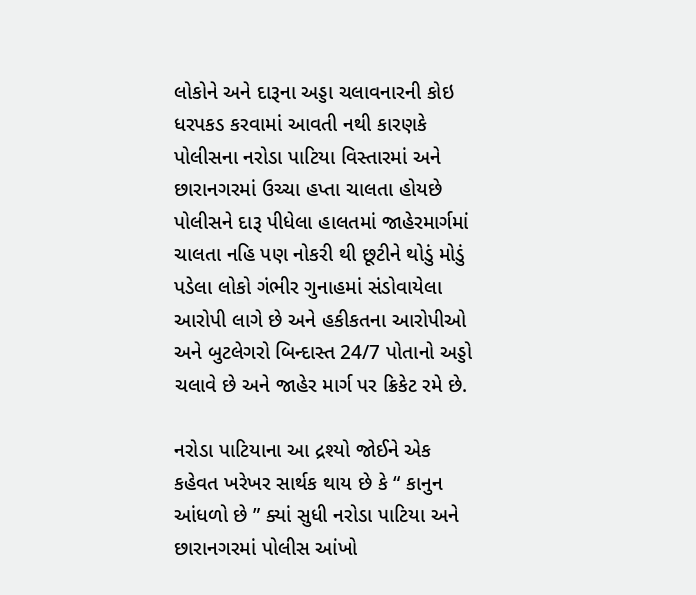લોકોને અને દારૂના અડ્ડા ચલાવનારની કોઇ ધરપકડ કરવામાં આવતી નથી કારણકે પોલીસના નરોડા પાટિયા વિસ્તારમાં અને છારાનગરમાં ઉચ્ચા હપ્તા ચાલતા હોયછે પોલીસને દારૂ પીધેલા હાલતમાં જાહેરમાર્ગમાં ચાલતા નહિ પણ નોકરી થી છૂટીને થોડું મોડું પડેલા લોકો ગંભીર ગુનાહમાં સંડોવાયેલા આરોપી લાગે છે અને હકીકતના આરોપીઓ અને બુટલેગરો બિન્દાસ્ત 24/7 પોતાનો અડ્ડો ચલાવે છે અને જાહેર માર્ગ પર ક્રિકેટ રમે છે.

નરોડા પાટિયાના આ દ્રશ્યો જોઈને એક કહેવત ખરેખર સાર્થક થાય છે કે “ કાનુન આંધળો છે ” ક્યાં સુધી નરોડા પાટિયા અને છારાનગરમાં પોલીસ આંખો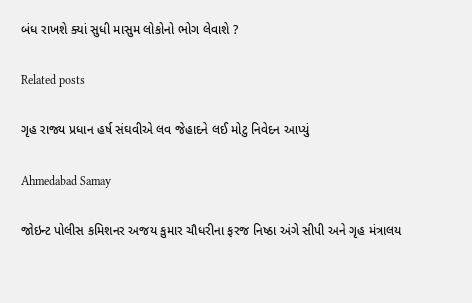બંધ રાખશે ક્યાં સુધી માસુમ લોકોનો ભોગ લેવાશે ?

Related posts

ગૃહ રાજ્ય પ્રધાન હર્ષ સંઘવીએ લવ જેહાદને લઈ મોટુ નિવેદન આપ્યું

Ahmedabad Samay

જોઇન્ટ પોલીસ કમિશનર અજય કુમાર ચૌધરીના ફરજ નિષ્ઠા અંગે સીપી અને ગૃહ મંત્રાલય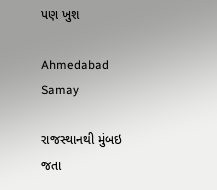પણ ખુશ

Ahmedabad Samay

રાજસ્થાનથી મુંબઇ જતા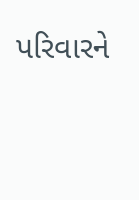પરિવારને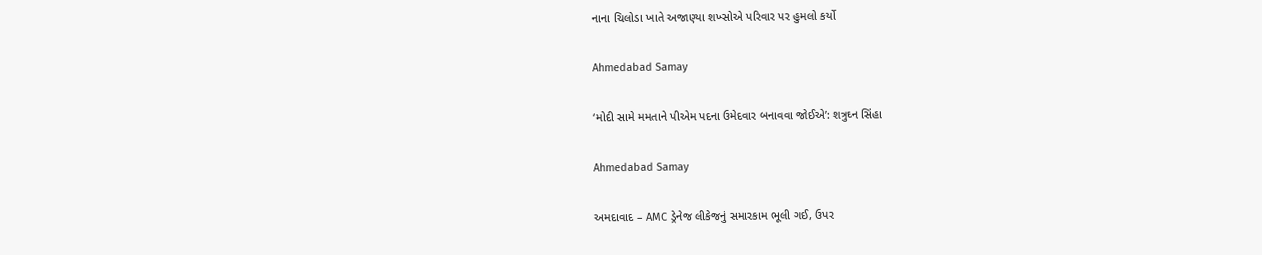નાના ચિલોડા ખાતે અજાણ્યા શખ્સોએ પરિવાર પર હુમલો કર્યો

Ahmedabad Samay

‘મોદી સામે મમતાને પીએમ પદના ઉમેદવાર બનાવવા જોઈએ’: શત્રુઘ્ન સિંહા

Ahmedabad Samay

અમદાવાદ – AMC ડ્રેનેજ લીકેજનું સમારકામ ભૂલી ગઈ, ઉપર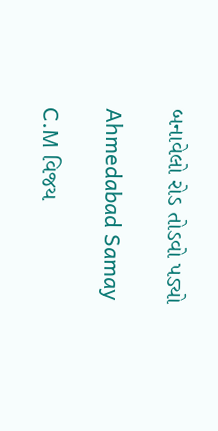બનાવેલો રોડ તોડવો પડ્યો

Ahmedabad Samay

C.M વિજય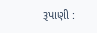રૂપાણી :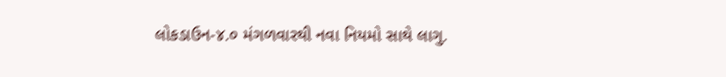લોકડાઉન-૪.૦ મંગળવારથી નવા નિયમો સાથે લાગુ.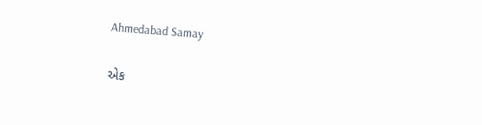Ahmedabad Samay

એક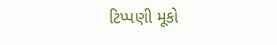ટિપ્પણી મૂકો